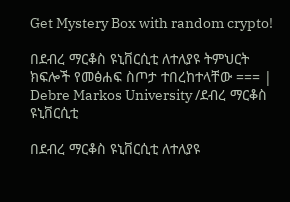Get Mystery Box with random crypto!

በደብረ ማርቆስ ዩኒቨርሲቲ ለተለያዩ ትምህርት ክፍሎች የመፅሐፍ ስጦታ ተበረከተላቸው === | Debre Markos University /ደብረ ማርቆስ ዩኒቨርሲቲ

በደብረ ማርቆስ ዩኒቨርሲቲ ለተለያዩ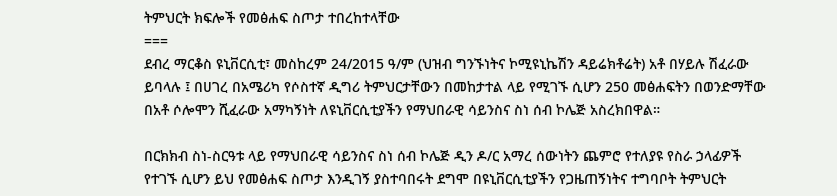ትምህርት ክፍሎች የመፅሐፍ ስጦታ ተበረከተላቸው
===
ደብረ ማርቆስ ዩኒቨርሲቲ፣ መስከረም 24/2015 ዓ/ም (ህዝብ ግንኙነትና ኮሚዩኒኬሽን ዳይሬክቶሬት) አቶ በሃይሉ ሽፈራው ይባላሉ ፤ በሀገረ በአሜሪካ የሶስተኛ ዲግሪ ትምህርታቸውን በመከታተል ላይ የሚገኙ ሲሆን 250 መፅሐፍትን በወንድማቸው በአቶ ሶሎሞን ሺፈራው አማካኝነት ለዩኒቨርሲቲያችን የማህበራዊ ሳይንስና ስነ ሰብ ኮሌጅ አስረክበዋል።

በርክክብ ስነ-ስርዓቱ ላይ የማህበራዊ ሳይንስና ስነ ሰብ ኮሌጅ ዲን ዶ/ር አማረ ሰውነትን ጨምሮ የተለያዩ የስራ ኃላፊዎች የተገኙ ሲሆን ይህ የመፅሐፍ ስጦታ እንዲገኝ ያስተባበሩት ደግሞ በዩኒቨርሲቲያችን የጋዜጠኝነትና ተግባቦት ትምህርት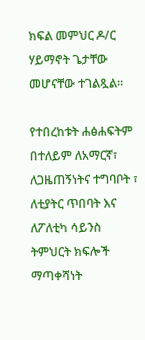ክፍል መምህር ዶ/ር ሃይማኖት ጌታቸው መሆናቸው ተገልጿል።

የተበረከቱት ሐፅሐፍትም በተለይም ለአማርኛ፣ ለጋዜጠኝነትና ተግባቦት ፣ ለቲያትር ጥበባት እና ለፖለቲካ ሳይንስ ትምህርት ክፍሎች ማጣቀሻነት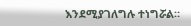እንደሚያገለግሉ ተነግሯል።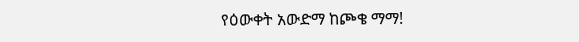የዕውቀት አውድማ ከጮቄ ማማ!